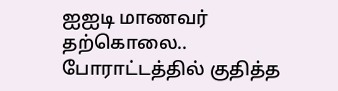ஐஐடி மாணவர் தற்கொலை.. போராட்டத்தில் குதித்த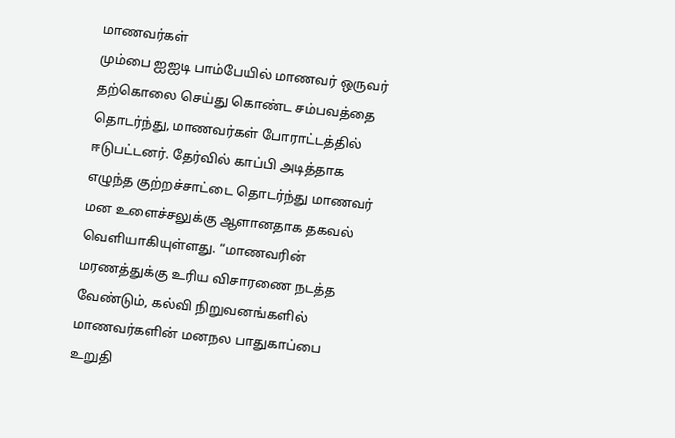மாணவர்கள்
மும்பை ஐஐடி பாம்பேயில் மாணவர் ஒருவர் தற்கொலை செய்து கொண்ட சம்பவத்தை தொடர்ந்து, மாணவர்கள் போராட்டத்தில் ஈடுபட்டனர். தேர்வில் காப்பி அடித்தாக எழுந்த குற்றச்சாட்டை தொடர்ந்து மாணவர் மன உளைச்சலுக்கு ஆளானதாக தகவல் வெளியாகியுள்ளது. “மாணவரின் மரணத்துக்கு உரிய விசாரணை நடத்த வேண்டும், கல்வி நிறுவனங்களில் மாணவர்களின் மனநல பாதுகாப்பை உறுதி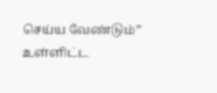செய்ய வேண்டும்” உள்ளிட்ட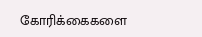கோரிக்கைகளை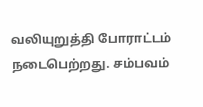வலியுறுத்தி போராட்டம் நடைபெற்றது. சம்பவம்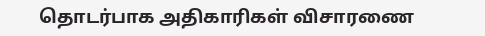தொடர்பாக அதிகாரிகள் விசாரணை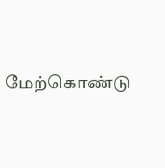மேற்கொண்டு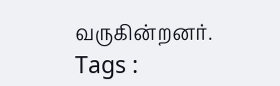வருகின்றனர்.
Tags :